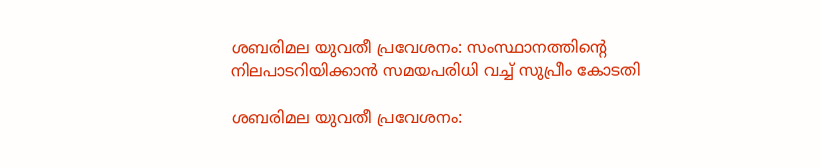ശബരിമല യുവതീ പ്രവേശനം: സംസ്ഥാനത്തിന്റെ നിലപാടറിയിക്കാന്‍ സമയപരിധി വച്ച് സുപ്രീം കോടതി

ശബരിമല യുവതീ പ്രവേശനം: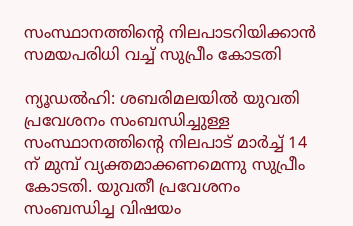സംസ്ഥാനത്തിന്റെ നിലപാടറിയിക്കാന്‍ സമയപരിധി വച്ച് സുപ്രീം കോടതി

ന്യൂഡല്‍ഹി: ശബരിമലയില്‍ യുവതി പ്രവേശനം സംബന്ധിച്ചുള്ള സംസ്ഥാനത്തിന്റെ നിലപാട് മാര്‍ച്ച് 14 ന് മുമ്പ് വ്യക്തമാക്കണമെന്നു സുപ്രീം കോടതി. യുവതീ പ്രവേശനം സംബന്ധിച്ച വിഷയം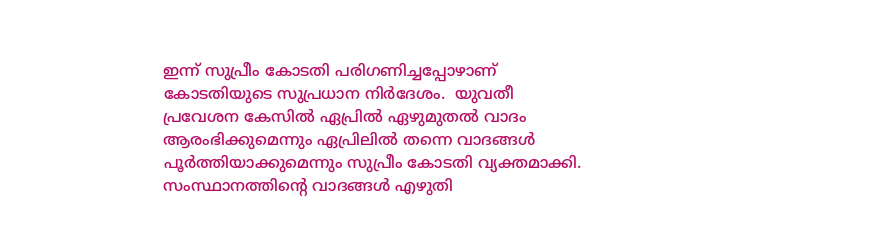ഇന്ന് സുപ്രീം കോടതി പരിഗണിച്ചപ്പോഴാണ് കോടതിയുടെ സുപ്രധാന നിര്‍ദേശം.  യുവതീ പ്രവേശന കേസില്‍ ഏപ്രില്‍ ഏഴുമുതല്‍ വാദം ആരംഭിക്കുമെന്നും ഏപ്രിലില്‍ തന്നെ വാദങ്ങള്‍ പൂര്‍ത്തിയാക്കുമെന്നും സുപ്രീം കോടതി വ്യക്തമാക്കി. സംസ്ഥാനത്തിന്റെ വാദങ്ങള്‍ എഴുതി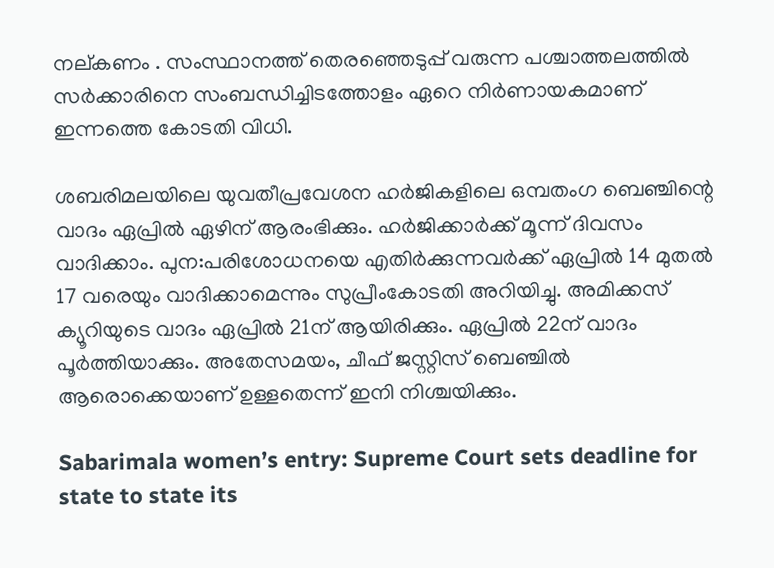നല്കണം . സംസ്ഥാനത്ത് തെരഞ്ഞെടുപ്പ് വരുന്ന പശ്ചാത്തലത്തില്‍ സര്‍ക്കാരിനെ സംബന്ധിച്ചിടത്തോളം ഏറെ നിര്‍ണായകമാണ് ഇന്നത്തെ കോടതി വിധി.

ശബരിമലയിലെ യുവതീപ്രവേശന ഹര്‍ജികളിലെ ഒമ്പതംഗ ബെഞ്ചിന്റെ വാദം ഏപ്രില്‍ ഏഴിന് ആരംഭിക്കും. ഹര്‍ജിക്കാര്‍ക്ക് മൂന്ന് ദിവസം വാദിക്കാം. പുന:പരിശോധനയെ എതിര്‍ക്കുന്നവര്‍ക്ക് ഏപ്രില്‍ 14 മുതല്‍ 17 വരെയും വാദിക്കാമെന്നും സുപ്രീംകോടതി അറിയിച്ചു. അമിക്കസ് ക്യൂറിയുടെ വാദം ഏപ്രില്‍ 21ന് ആയിരിക്കും. ഏപ്രില്‍ 22ന് വാദം പൂര്‍ത്തിയാക്കും. അതേസമയം, ചീഫ് ജസ്റ്റിസ് ബെഞ്ചില്‍ ആരൊക്കെയാണ് ഉള്ളതെന്ന് ഇനി നിശ്ചയിക്കും.

Sabarimala women’s entry: Supreme Court sets deadline for state to state its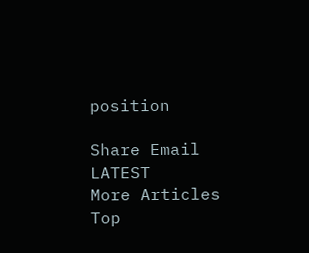position

Share Email
LATEST
More Articles
Top